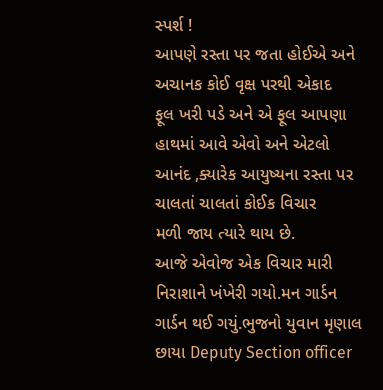સ્પર્શ !
આપણે રસ્તા પર જતા હોઈએ અને અચાનક કોઈ વૃક્ષ પરથી એકાદ
ફૂલ ખરી પડે અને એ ફૂલ આપણા હાથમાં આવે એવો અને એટલો
આનંદ ,ક્યારેક આયુષ્યના રસ્તા પર ચાલતાં ચાલતાં કોઈક વિચાર
મળી જાય ત્યારે થાય છે.
આજે એવોજ એક વિચાર મારી નિરાશાને ખંખેરી ગયો.મન ગાર્ડન
ગાર્ડન થઈ ગયું.ભુજનો યુવાન મૃણાલ છાયા Deputy Section officer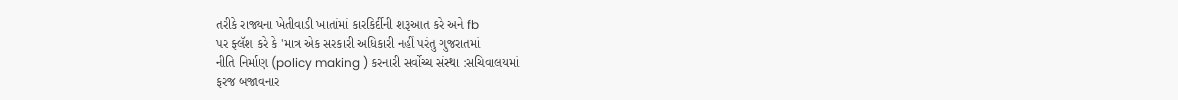તરીકે રાજ્યના ખેતીવાડી ખાતાંમાં કારકિર્દીની શરૂઆત કરે અને fb
પર ફ્લૅશ કરે કે 'માત્ર એક સરકારી અધિકારી નહીં પરંતુ ગુજરાતમાં
નીતિ નિર્માણ (policy making ) કરનારી સર્વોચ્ચ સંસ્થા :સચિવાલયમાં
ફરજ બજાવનાર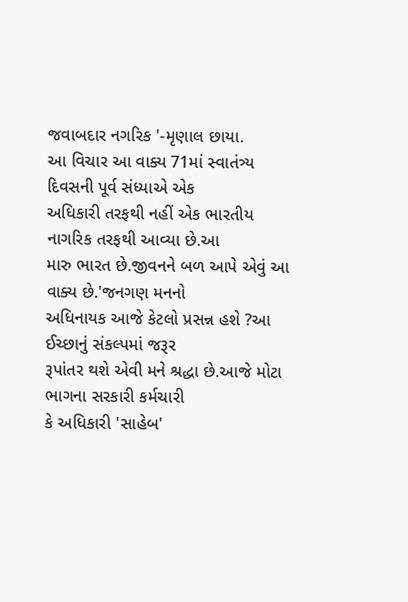જવાબદાર નગરિક '-મૃણાલ છાયા.
આ વિચાર આ વાક્ય 71માં સ્વાતંત્ર્ય દિવસની પૂર્વ સંધ્યાએ એક
અધિકારી તરફથી નહીં એક ભારતીય નાગરિક તરફથી આવ્યા છે.આ
મારુ ભારત છે.જીવનને બળ આપે એવું આ વાક્ય છે.'જનગણ મનનો
અધિનાયક આજે કેટલો પ્રસન્ન હશે ?આ ઈચ્છાનું સંકલ્પમાં જરૂર
રૂપાંતર થશે એવી મને શ્રદ્ધા છે.આજે મોટા ભાગના સરકારી કર્મચારી
કે અધિકારી 'સાહેબ'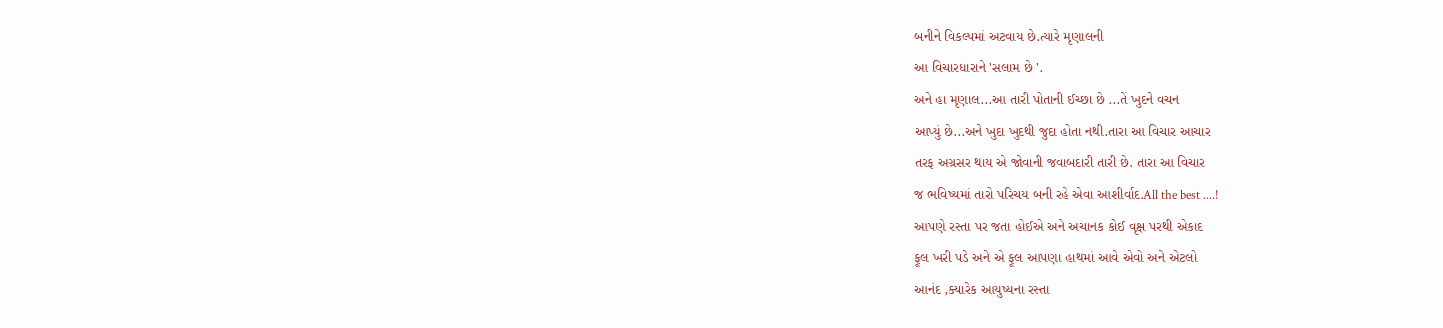બનીને વિકલ્પમાં અટવાય છે.ત્યારે મૃણાલની
આ વિચારધારાને 'સલામ છે '.
અને હા મૃણાલ...આ તારી પોતાની ઈચ્છા છે ...તેં ખુદને વચન
આપ્યું છે...અને ખુદા ખુદથી જુદા હોતા નથી.તારા આ વિચાર આચાર
તરફ અગ્રસર થાય એ જોવાની જવાબદારી તારી છે. તારા આ વિચાર
જ ભવિષ્યમાં તારો પરિચય બની રહે એવા આશીર્વાદ.All the best ....!
આપણે રસ્તા પર જતા હોઈએ અને અચાનક કોઈ વૃક્ષ પરથી એકાદ
ફૂલ ખરી પડે અને એ ફૂલ આપણા હાથમાં આવે એવો અને એટલો
આનંદ ,ક્યારેક આયુષ્યના રસ્તા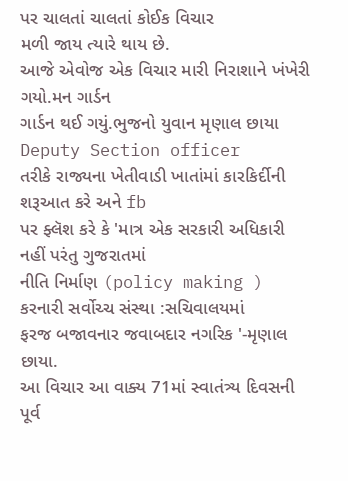પર ચાલતાં ચાલતાં કોઈક વિચાર
મળી જાય ત્યારે થાય છે.
આજે એવોજ એક વિચાર મારી નિરાશાને ખંખેરી ગયો.મન ગાર્ડન
ગાર્ડન થઈ ગયું.ભુજનો યુવાન મૃણાલ છાયા Deputy Section officer
તરીકે રાજ્યના ખેતીવાડી ખાતાંમાં કારકિર્દીની શરૂઆત કરે અને fb
પર ફ્લૅશ કરે કે 'માત્ર એક સરકારી અધિકારી નહીં પરંતુ ગુજરાતમાં
નીતિ નિર્માણ (policy making ) કરનારી સર્વોચ્ચ સંસ્થા :સચિવાલયમાં
ફરજ બજાવનાર જવાબદાર નગરિક '-મૃણાલ છાયા.
આ વિચાર આ વાક્ય 71માં સ્વાતંત્ર્ય દિવસની પૂર્વ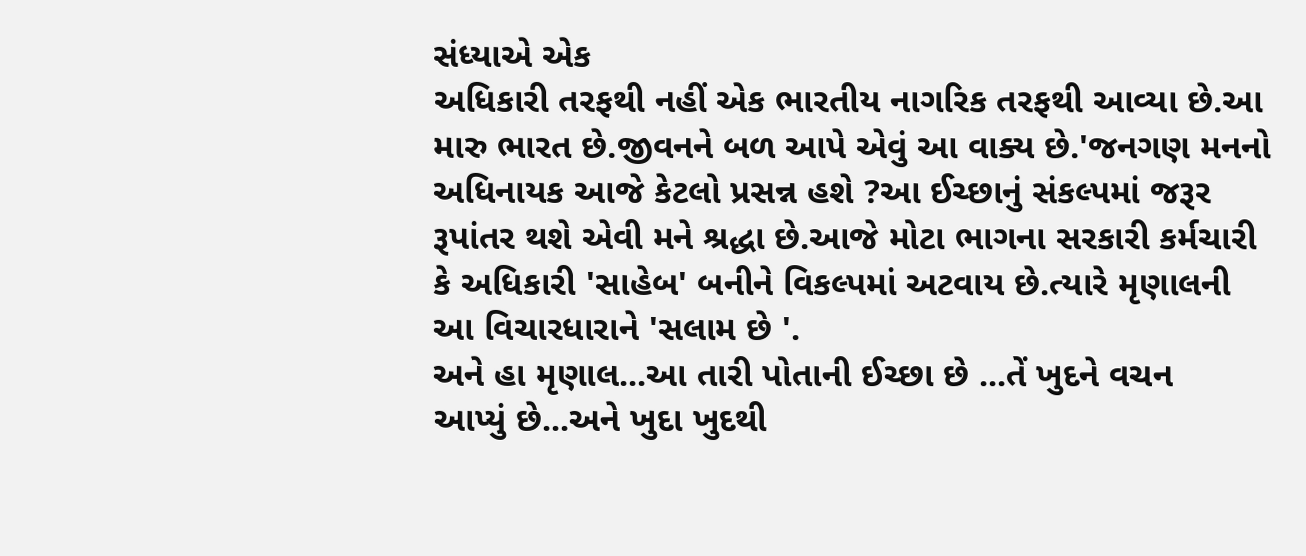સંધ્યાએ એક
અધિકારી તરફથી નહીં એક ભારતીય નાગરિક તરફથી આવ્યા છે.આ
મારુ ભારત છે.જીવનને બળ આપે એવું આ વાક્ય છે.'જનગણ મનનો
અધિનાયક આજે કેટલો પ્રસન્ન હશે ?આ ઈચ્છાનું સંકલ્પમાં જરૂર
રૂપાંતર થશે એવી મને શ્રદ્ધા છે.આજે મોટા ભાગના સરકારી કર્મચારી
કે અધિકારી 'સાહેબ' બનીને વિકલ્પમાં અટવાય છે.ત્યારે મૃણાલની
આ વિચારધારાને 'સલામ છે '.
અને હા મૃણાલ...આ તારી પોતાની ઈચ્છા છે ...તેં ખુદને વચન
આપ્યું છે...અને ખુદા ખુદથી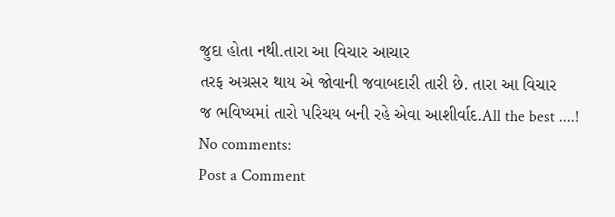જુદા હોતા નથી.તારા આ વિચાર આચાર
તરફ અગ્રસર થાય એ જોવાની જવાબદારી તારી છે. તારા આ વિચાર
જ ભવિષ્યમાં તારો પરિચય બની રહે એવા આશીર્વાદ.All the best ....!
No comments:
Post a Comment